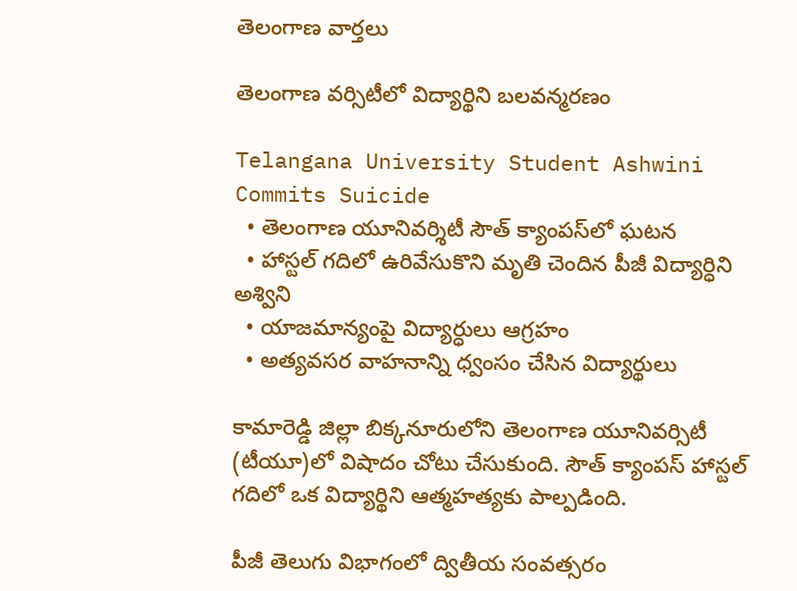తెలంగాణ వార్తలు

తెలంగాణ వర్సిటీలో విద్యార్థిని బలవన్మరణం

Telangana University Student Ashwini Commits Suicide
  • తెలంగాణ యూనివర్శిటీ సౌత్ క్యాంపస్‌లో ఘటన
  • హాస్టల్ గదిలో ఉరివేసుకొని మృతి చెందిన పీజీ విద్యార్ధిని అశ్విని
  • యాజమాన్యంపై విద్యార్ధులు ఆగ్రహం
  • అత్యవసర వాహనాన్ని ధ్వంసం చేసిన విద్యార్థులు

కామారెడ్డి జిల్లా బిక్కనూరులోని తెలంగాణ యూనివర్సిటీ (టీయూ)లో విషాదం చోటు చేసుకుంది. సౌత్ క్యాంపస్ హాస్టల్ గదిలో ఒక విద్యార్థిని ఆత్మహత్యకు పాల్పడింది.

పీజీ తెలుగు విభాగంలో ద్వితీయ సంవత్సరం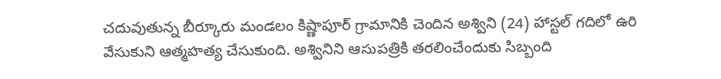చదువుతున్న బీర్కూరు మండలం కిష్ణాపూర్ గ్రామానికి చెందిన అశ్విని (24) హాస్టల్ గదిలో ఉరి వేసుకుని ఆత్మహత్య చేసుకుంది. అశ్వినిని ఆసుపత్రికి తరలించేందుకు సిబ్బంది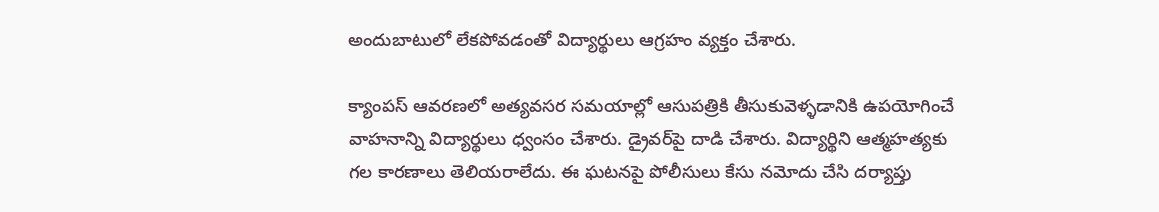అందుబాటులో లేకపోవడంతో విద్యార్థులు ఆగ్రహం వ్యక్తం చేశారు.

క్యాంపస్ ఆవరణలో అత్యవసర సమయాల్లో ఆసుపత్రికి తీసుకువెళ్ళడానికి ఉపయోగించే వాహనాన్ని విద్యార్థులు ధ్వంసం చేశారు. డ్రైవర్‌పై దాడి చేశారు. విద్యార్థిని ఆత్మహత్యకు గల కారణాలు తెలియరాలేదు. ఈ ఘటనపై పోలీసులు కేసు నమోదు చేసి దర్యాప్తు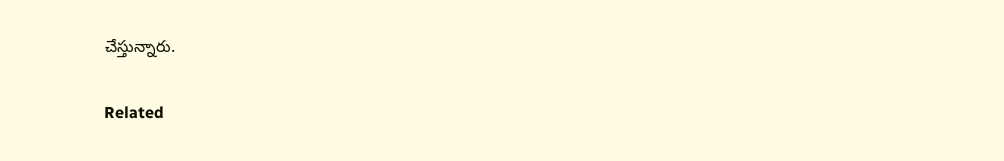చేస్తున్నారు.

Related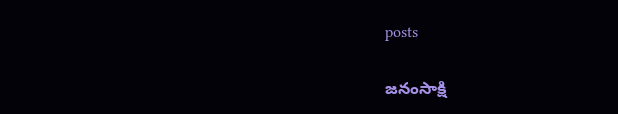posts

జనంసాక్షి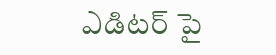ఎడిటర్ పై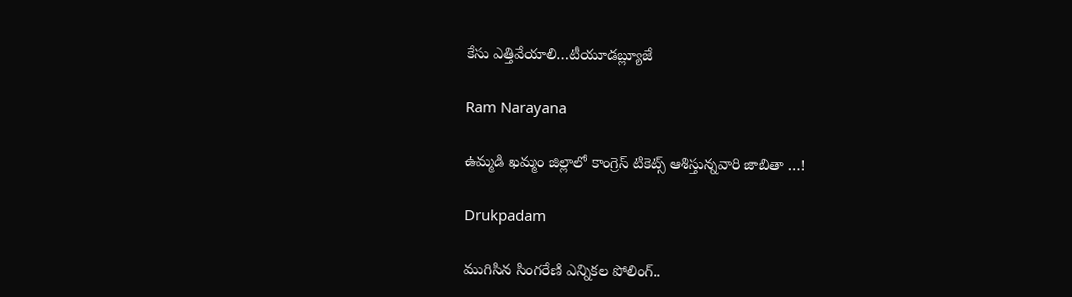కేసు ఎత్తివేయాలి…టీయూడబ్ల్యూజే

Ram Narayana

ఉమ్మడి ఖమ్మం జిల్లాలో కాంగ్రెస్ టికెట్స్ ఆశిస్తున్నవారి జాబితా …!

Drukpadam

ముగిసిన సింగరేణి ఎన్నికల పోలింగ్..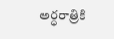అర్ధరాత్రికి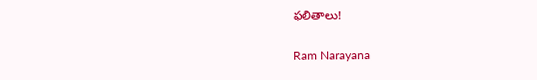ఫలితాలు!

Ram Narayana